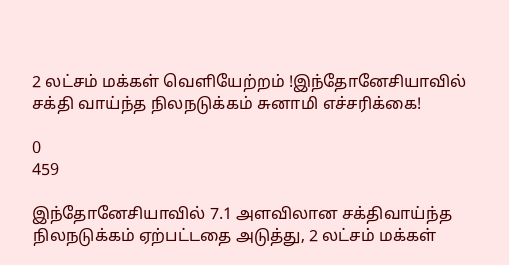2 லட்சம் மக்கள் வெளியேற்றம் !இந்தோனேசியாவில் சக்தி வாய்ந்த நிலநடுக்கம் சுனாமி எச்சரிக்கை!

0
459

இந்தோனேசியாவில் 7.1 அளவிலான சக்திவாய்ந்த நிலநடுக்கம் ஏற்பட்டதை அடுத்து, 2 லட்சம் மக்கள்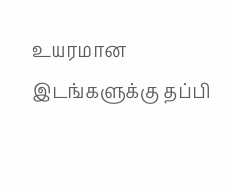உயரமான இடங்களுக்கு தப்பி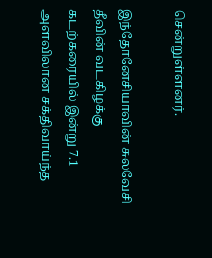சென்றுள்ளனர்.

இந்தோனேசியாவின் சுலவேசி தீவின் வடகிழக்கு கடற்கரையில் இன்று 7.1 அளவிலான சக்திவாய்ந்த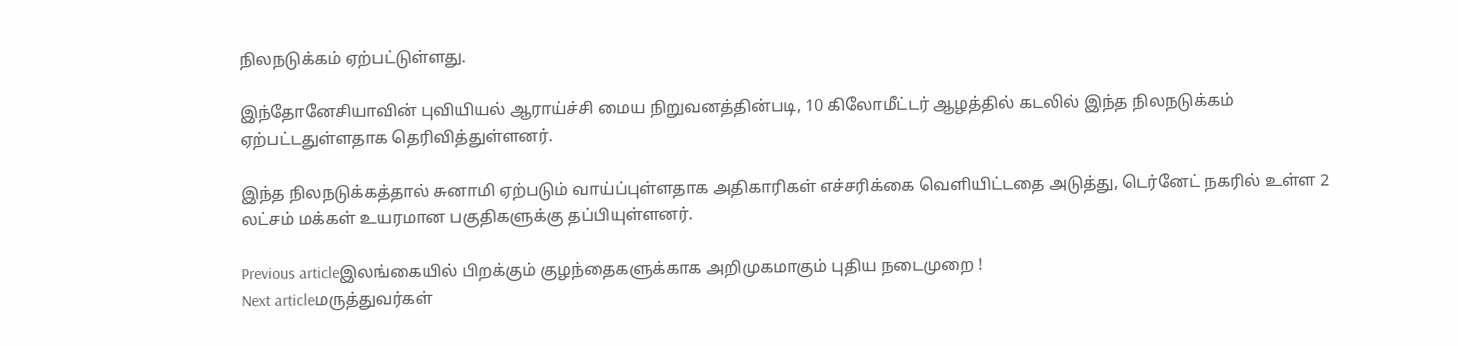நிலநடுக்கம் ஏற்பட்டுள்ளது.

இந்தோனேசியாவின் புவியியல் ஆராய்ச்சி மைய நிறுவனத்தின்படி, 10 கிலோமீட்டர் ஆழத்தில் கடலில் இந்த நிலநடுக்கம் ஏற்பட்டதுள்ளதாக தெரிவித்துள்ளனர்.

இந்த நிலநடுக்கத்தால் சுனாமி ஏற்படும் வாய்ப்புள்ளதாக அதிகாரிகள் எச்சரிக்கை வெளியிட்டதை அடுத்து, டெர்னேட் நகரில் உள்ள 2 லட்சம் மக்கள் உயரமான பகுதிகளுக்கு தப்பியுள்ளனர்.

Previous articleஇலங்கையில் பிறக்கும் குழந்தைகளுக்காக அறிமுகமாகும் புதிய நடைமுறை !
Next articleமருத்துவர்கள்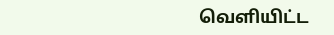வெளியிட்ட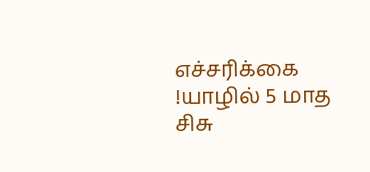எச்சரிக்கை !யாழில் 5 மாத சிசு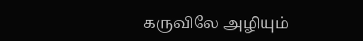கருவிலே அழியும்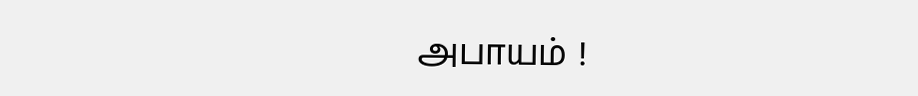அபாயம் !